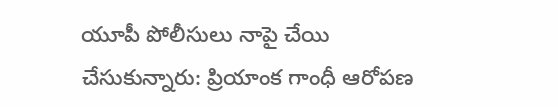యూపీ పోలీసులు నాపై చేయి చేసుకున్నారు: ప్రియాంక గాంధీ ఆరోపణ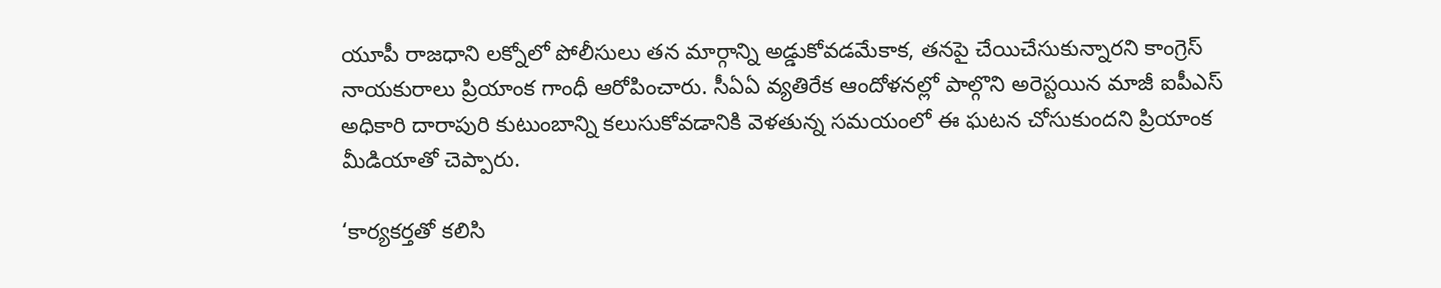యూపీ రాజధాని లక్నోలో పోలీసులు తన మార్గాన్ని అడ్డుకోవడమేకాక, తనపై చేయిచేసుకున్నారని కాంగ్రెస్ నాయకురాలు ప్రియాంక గాంధీ ఆరోపించారు. సీఏఏ వ్యతిరేక ఆందోళనల్లో పాల్గొని అరెస్టయిన మాజీ ఐపీఎస్ అధికారి దారాపురి కుటుంబాన్ని కలుసుకోవడానికి వెళతున్న సమయంలో ఈ ఘటన చోసుకుందని ప్రియాంక మీడియాతో చెప్పారు.

‘కార్యకర్తతో కలిసి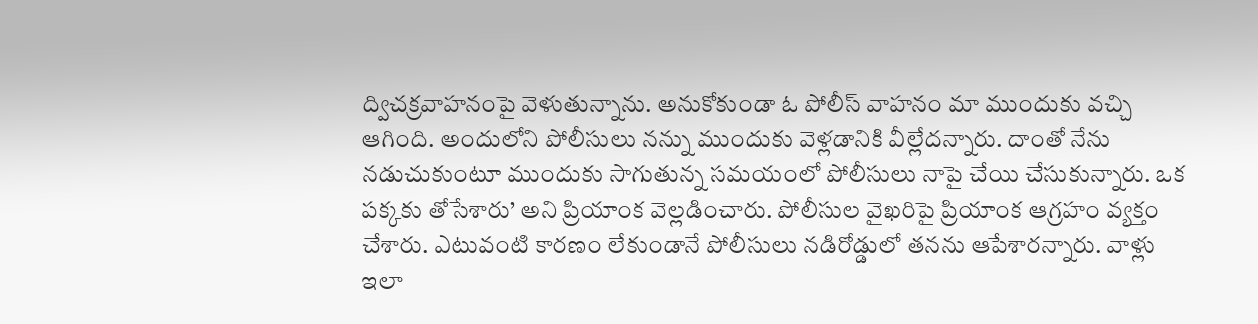ద్విచక్రవాహనంపై వెళుతున్నాను. అనుకోకుండా ఓ పోలీస్ వాహనం మా ముందుకు వచ్చి ఆగింది. అందులోని పోలీసులు నన్ను ముందుకు వెళ్లడానికి వీల్లేదన్నారు. దాంతో నేను నడుచుకుంటూ ముందుకు సాగుతున్న సమయంలో పోలీసులు నాపై చేయి చేసుకున్నారు. ఒక పక్కకు తోసేశారు’ అని ప్రియాంక వెల్లడించారు. పోలీసుల వైఖరిపై ప్రియాంక ఆగ్రహం వ్యక్తం చేశారు. ఎటువంటి కారణం లేకుండానే పోలీసులు నడిరోడ్డులో తనను ఆపేశారన్నారు. వాళ్లు ఇలా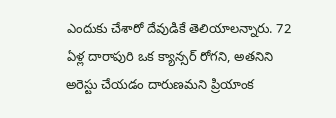ఎందుకు చేశారో దేవుడికే తెలియాలన్నారు. 72 ఏళ్ల దారాపురి ఒక క్యాన్సర్ రోగని, అతనిని అరెస్టు చేయడం దారుణమని ప్రియాంక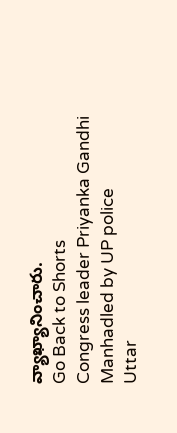వ్యాఖ్యానించారు.
Go Back to Shorts
Congress leader Priyanka Gandhi
Manhadled by UP police
Uttar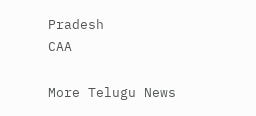Pradesh
CAA

More Telugu News